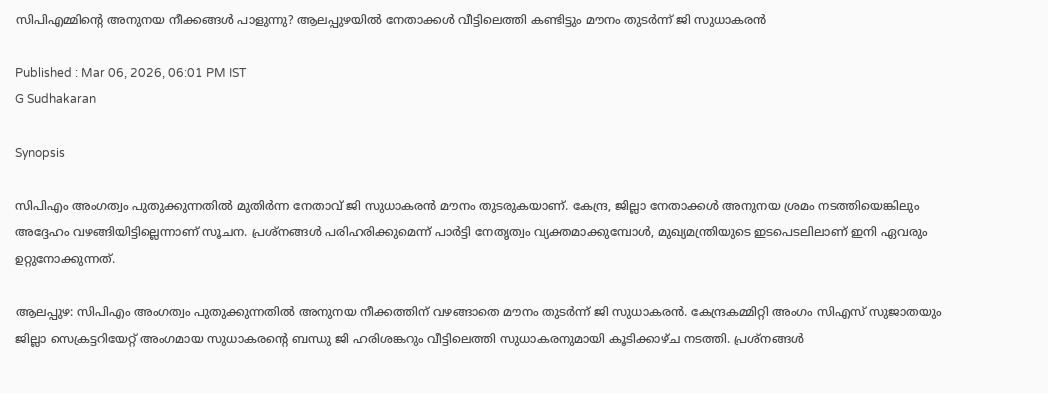സിപിഎമ്മിൻ്റെ അനുനയ നീക്കങ്ങൾ പാളുന്നു? ആലപ്പുഴയിൽ നേതാക്കൾ വീട്ടിലെത്തി കണ്ടിട്ടും മൗനം തുടർന്ന് ജി സുധാകരൻ

Published : Mar 06, 2026, 06:01 PM IST
G Sudhakaran

Synopsis

സിപിഎം അംഗത്വം പുതുക്കുന്നതിൽ മുതിർന്ന നേതാവ് ജി സുധാകരൻ മൗനം തുടരുകയാണ്. കേന്ദ്ര, ജില്ലാ നേതാക്കൾ അനുനയ ശ്രമം നടത്തിയെങ്കിലും അദ്ദേഹം വഴങ്ങിയിട്ടില്ലെന്നാണ് സൂചന. പ്രശ്നങ്ങൾ പരിഹരിക്കുമെന്ന് പാർട്ടി നേതൃത്വം വ്യക്തമാക്കുമ്പോൾ, മുഖ്യമന്ത്രിയുടെ ഇടപെടലിലാണ് ഇനി ഏവരും ഉറ്റുനോക്കുന്നത്.

ആലപ്പുഴ: സിപിഎം അംഗത്വം പുതുക്കുന്നതിൽ അനുനയ നീക്കത്തിന് വഴങ്ങാതെ മൗനം തുടർന്ന് ജി സുധാകരൻ. കേന്ദ്രകമ്മിറ്റി അംഗം സിഎസ് സുജാതയും ജില്ലാ സെക്രട്ടറിയേറ്റ് അംഗമായ സുധാകരന്റെ ബന്ധു ജി ഹരിശങ്കറും വീട്ടിലെത്തി സുധാകരനുമായി കൂടിക്കാഴ്ച നടത്തി. പ്രശ്നങ്ങൾ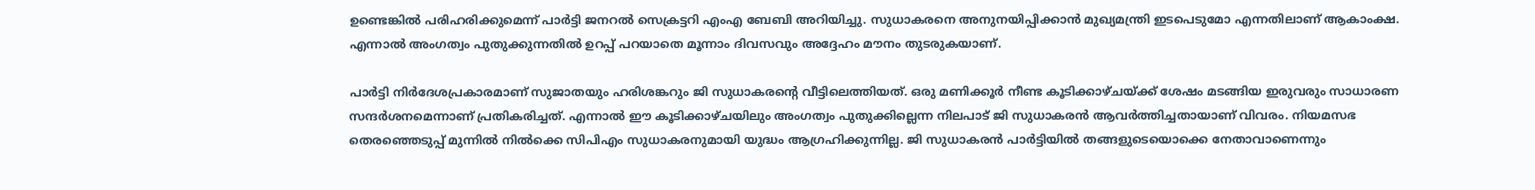ഉണ്ടെങ്കിൽ പരിഹരിക്കുമെന്ന് പാർട്ടി ജനറൽ സെക്രട്ടറി എംഎ ബേബി അറിയിച്ചു. സുധാകരനെ അനുനയിപ്പിക്കാൻ മുഖ്യമന്ത്രി ഇടപെടുമോ എന്നതിലാണ് ആകാംക്ഷ. എന്നാൽ അംഗത്വം പുതുക്കുന്നതിൽ ഉറപ്പ് പറയാതെ മൂന്നാം ദിവസവും അദ്ദേഹം മൗനം തുടരുകയാണ്.

പാർട്ടി നിർദേശപ്രകാരമാണ് സുജാതയും ഹരിശങ്കറും ജി സുധാകരൻ്റെ വീട്ടിലെത്തിയത്. ഒരു മണിക്കൂർ നീണ്ട കൂടിക്കാഴ്ചയ്ക്ക് ശേഷം മടങ്ങിയ ഇരുവരും സാധാരണ സന്ദർശനമെന്നാണ് പ്രതികരിച്ചത്. എന്നാൽ ഈ കൂടിക്കാഴ്ചയിലും അംഗത്വം പുതുക്കില്ലെന്ന നിലപാട് ജി സുധാകരൻ ആവർത്തിച്ചതായാണ് വിവരം. നിയമസഭ തെരഞ്ഞെടുപ്പ് മുന്നിൽ നിൽക്കെ സിപിഎം സുധാകരനുമായി യുദ്ധം ആഗ്രഹിക്കുന്നില്ല. ജി സുധാകരൻ പാർട്ടിയിൽ തങ്ങളുടെയൊക്കെ നേതാവാണെന്നും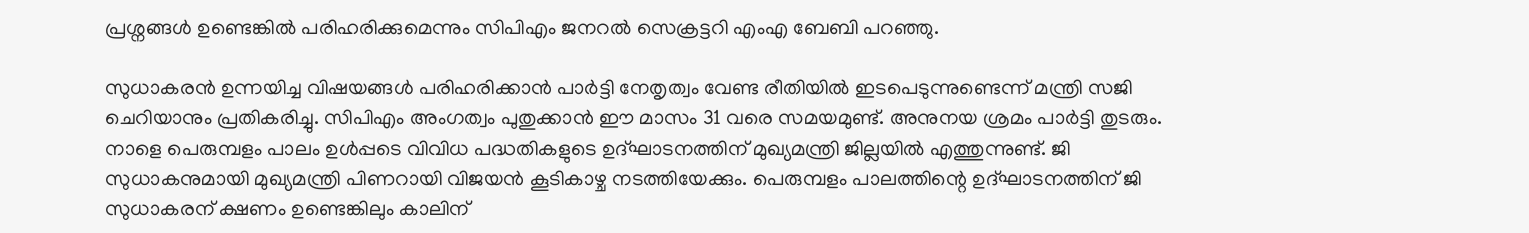പ്രശ്നങ്ങൾ ഉണ്ടെങ്കിൽ പരിഹരിക്കുമെന്നും സിപിഎം ജനറൽ സെക്രട്ടറി എംഎ ബേബി പറഞ്ഞു.

സുധാകരൻ ഉന്നയിച്ച വിഷയങ്ങൾ പരിഹരിക്കാൻ പാർട്ടി നേതൃത്വം വേണ്ട രീതിയിൽ ഇടപെടുന്നുണ്ടെന്ന് മന്ത്രി സജി ചെറിയാനും പ്രതികരിച്ചു. സിപിഎം അംഗത്വം പുതുക്കാൻ ഈ മാസം 31 വരെ സമയമുണ്ട്. അനുനയ ശ്രമം പാർട്ടി തുടരും. നാളെ പെരുമ്പളം പാലം ഉൾപ്പടെ വിവിധ പദ്ധതികളുടെ ഉദ്ഘാടനത്തിന് മുഖ്യമന്ത്രി ജില്ലയിൽ എത്തുന്നുണ്ട്. ജി സുധാകനുമായി മുഖ്യമന്ത്രി പിണറായി വിജയൻ കൂടികാഴ്ച നടത്തിയേക്കും. പെരുമ്പളം പാലത്തിന്റെ ഉദ്ഘാടനത്തിന് ജി സുധാകരന് ക്ഷണം ഉണ്ടെങ്കിലും കാലിന്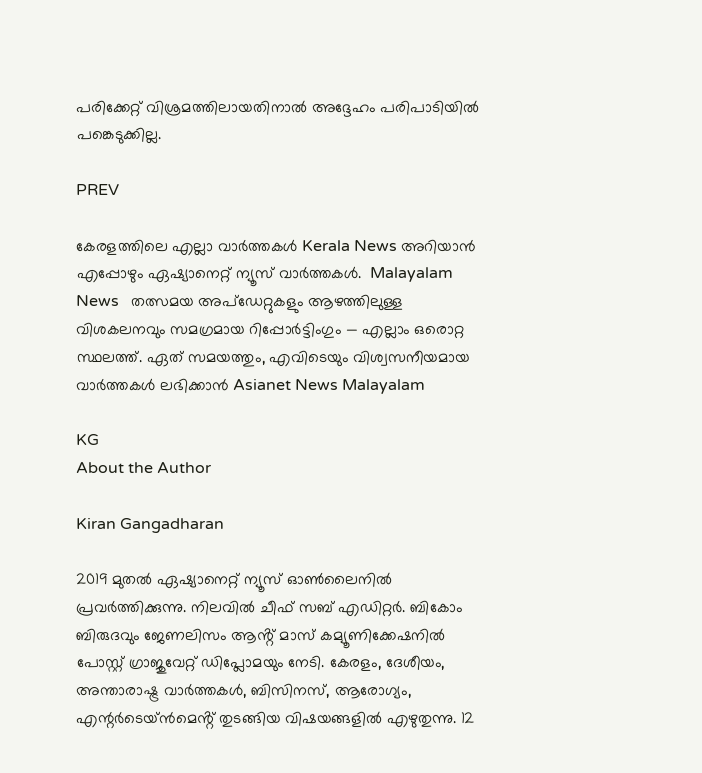പരിക്കേറ്റ് വിശ്രമത്തിലായതിനാൽ അദ്ദേഹം പരിപാടിയിൽ പങ്കെടുക്കില്ല.

PREV

കേരളത്തിലെ എല്ലാ വാർത്തകൾ Kerala News അറിയാൻ  എപ്പോഴും ഏഷ്യാനെറ്റ് ന്യൂസ് വാർത്തകൾ.  Malayalam News   തത്സമയ അപ്‌ഡേറ്റുകളും ആഴത്തിലുള്ള വിശകലനവും സമഗ്രമായ റിപ്പോർട്ടിംഗും — എല്ലാം ഒരൊറ്റ സ്ഥലത്ത്. ഏത് സമയത്തും, എവിടെയും വിശ്വസനീയമായ വാർത്തകൾ ലഭിക്കാൻ Asianet News Malayalam

KG
About the Author

Kiran Gangadharan

2019 മുതല്‍ ഏഷ്യാനെറ്റ് ന്യൂസ് ഓണ്‍ലൈനില്‍ പ്രവര്‍ത്തിക്കുന്നു. നിലവില്‍ ചീഫ് സബ് എഡിറ്റർ. ബികോം ബിരുദവും ജേണലിസം ആൻ്റ് മാസ് കമ്യൂണിക്കേഷനിൽ പോസ്റ്റ് ഗ്രാജുവേറ്റ് ഡിപ്ലോമയും നേടി. കേരളം, ദേശീയം, അന്താരാഷ്ട്ര വാര്‍ത്തകള്‍, ബിസിനസ്, ആരോഗ്യം, എന്റർടെയ്ൻമെൻ്റ് തുടങ്ങിയ വിഷയങ്ങളില്‍ എഴുതുന്നു. 12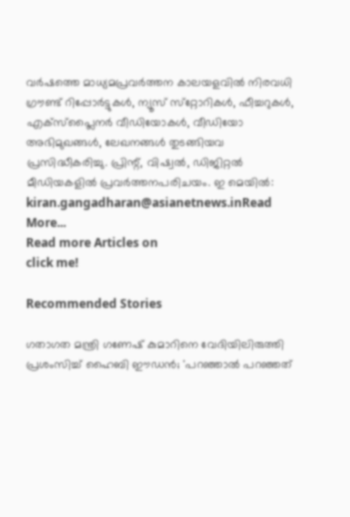വര്‍ഷത്തെ മാധ്യമപ്രവര്‍ത്തന കാലയളവില്‍ നിരവധി ഗ്രൗണ്ട് റിപ്പോര്‍ട്ടുകള്‍, ന്യൂസ് സ്‌റ്റോറികള്‍, ഫീച്ചറുകള്‍, എക്‌സ്‌പ്ലൈന‍ർ വീഡിയോകൾ, വീഡിയോ അഭിമുഖങ്ങള്‍, ലേഖനങ്ങള്‍ തുടങ്ങിയവ പ്രസിദ്ധീകരിച്ചു. പ്രിന്റ്, വിഷ്വല്‍, ഡിജിറ്റല്‍ മീഡിയകളില്‍ പ്രവര്‍ത്തനപരിചയം. ഇ മെയില്‍: kiran.gangadharan@asianetnews.inRead More...
Read more Articles on
click me!

Recommended Stories

ഗതാഗത മന്ത്രി ഗണേഷ് കുമാറിനെ വേദിയിലിരുത്തി പ്രശംസിച്ച് ഹൈബി ഈഡൻ; 'പറഞ്ഞാൽ പറഞ്ഞത്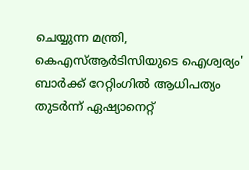ചെയ്യുന്ന മന്ത്രി, കെഎസ്ആർടിസിയുടെ ഐശ്വര്യം'
ബാര്‍ക്ക് റേറ്റിംഗിൽ ആധിപത്യം തുടര്‍ന്ന് ഏഷ്യാനെറ്റ്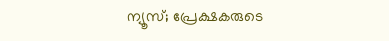ന്യൂസ്; പ്രേക്ഷകരുടെ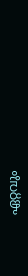ഏറ്റവും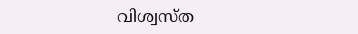വിശ്വസ്ത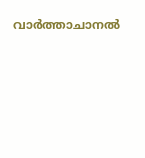വാർത്താചാനൽ